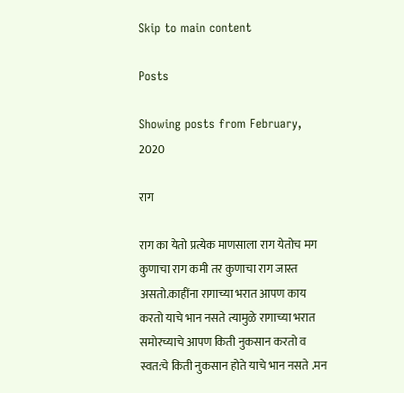Skip to main content

Posts

Showing posts from February, 2020

राग

राग का येतो प्रत्येक माणसाला राग येतोच मग कुणाचा राग कमी तर कुणाचा राग जास्त असतो.काहींना रागाच्या भरात आपण काय करतो याचे भान नसते त्यामुळे रागाच्या भरात समोरच्याचे आपण किती नुकसान करतो व स्वत:चे किती नुकसान होते याचे भान नसते .मन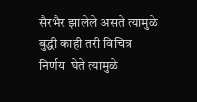सैरभैर झालेले असते त्यामुळे बुद्धी काही तरी विचित्र  निर्णय  घेते त्यामुळे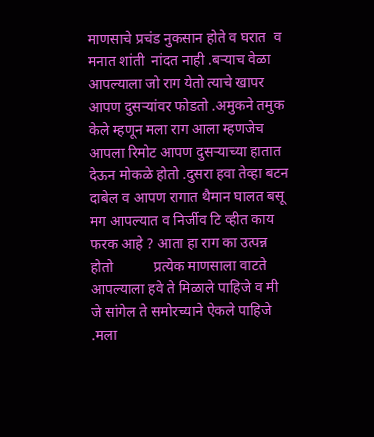माणसाचे प्रचंड नुकसान होते व घरात  व मनात शांती  नांदत नाही .बर्‍याच वेळा आपल्याला जो राग येतो त्याचे खापर आपण दुसर्‍यांवर फोडतो .अमुकने तमुक केले म्हणून मला राग आला म्हणजेच आपला रिमोट आपण दुसर्‍याच्या हातात देऊन मोकळे होतो .दुसरा हवा तेव्हा बटन दाबेल व आपण रागात थैमान घालत बसू मग आपल्यात व निर्जीव टि व्हीत काय फरक आहे ? आता हा राग का उत्पन्न होतो           प्रत्येक माणसाला वाटते आपल्याला हवे ते मिळाले पाहिजे व मी जे सांगेल ते समोरच्याने ऐकले पाहिजे .मला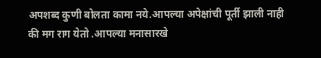अपशब्द कुणी बोलता कामा नये.आपल्या अपेक्षांची पूर्ती झाली नाही की मग राग येतो .आपल्या मनासारखे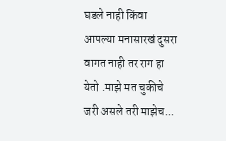घडले नाही किंवा आपल्या मनासारखं दुसरा वागत नाही तर राग हा येतो .माझे मत चुकीचे जरी असले तरी माझेच...